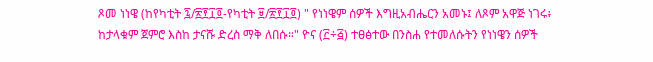ጾመ ነነዌ (ከየካቲት ፯/፳፻፲፬-የካቲት ፱/፳፻፲፬) " የነነዌም ሰዎች እግዚአብሔርን አመኑ፤ ለጾም አዋጅ ነገሩ፥ ከታላቁም ጀምሮ እስከ ታናሹ ድረስ ማቅ ለበሱ።" ዮና (፫÷፭) ተፀፅተው በንስሐ የተመለሱትን የነነዌን ሰዎች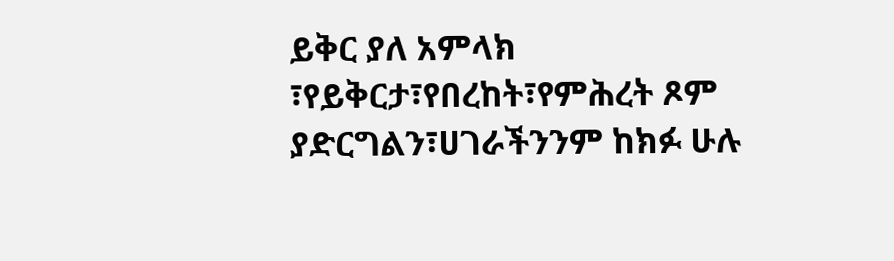ይቅር ያለ አምላክ ፣የይቅርታ፣የበረከት፣የምሕረት ጾም ያድርግልን፣ሀገራችንንም ከክፉ ሁሉ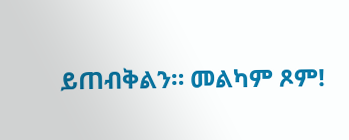ይጠብቅልን። መልካም ጾም!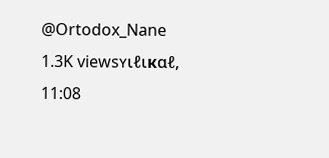@Ortodox_Nane 1.3K viewsʏιℓιкαℓ, 11:08